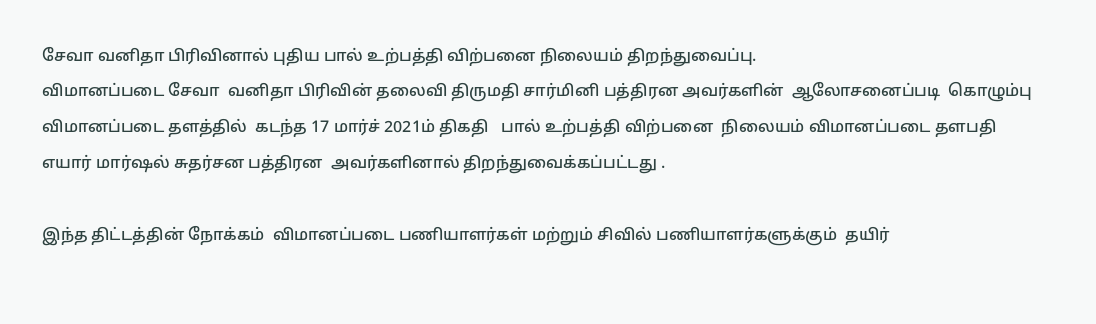சேவா வனிதா பிரிவினால் புதிய பால் உற்பத்தி விற்பனை நிலையம் திறந்துவைப்பு.
விமானப்படை சேவா  வனிதா பிரிவின் தலைவி திருமதி சார்மினி பத்திரன அவர்களின்  ஆலோசனைப்படி  கொழும்பு விமானப்படை தளத்தில்  கடந்த 17 மார்ச் 2021ம் திகதி   பால் உற்பத்தி விற்பனை  நிலையம் விமானப்படை தளபதி எயார் மார்ஷல் சுதர்சன பத்திரன  அவர்களினால் திறந்துவைக்கப்பட்டது .

இந்த திட்டத்தின் நோக்கம்  விமானப்படை பணியாளர்கள் மற்றும் சிவில் பணியாளர்களுக்கும்  தயிர்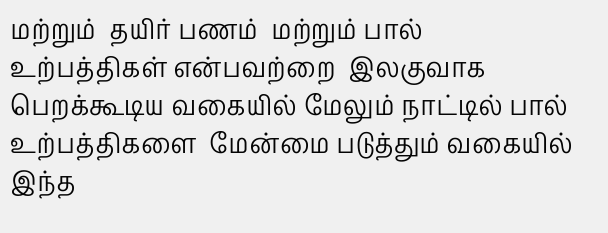மற்றும்  தயிர் பணம்  மற்றும் பால் உற்பத்திகள் என்பவற்றை  இலகுவாக பெறக்கூடிய வகையில் மேலும் நாட்டில் பால் உற்பத்திகளை  மேன்மை படுத்தும் வகையில்  இந்த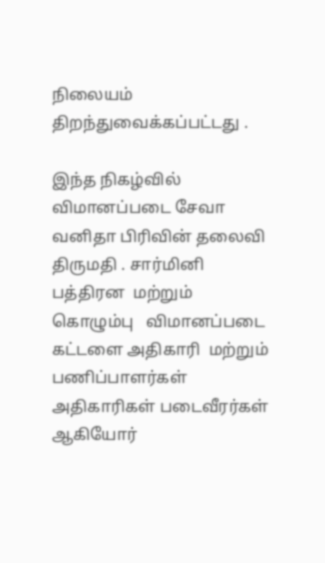நிலையம் திறந்துவைக்கப்பட்டது .

இந்த நிகழ்வில்  விமானப்படை சேவா வனிதா பிரிவின் தலைவி திருமதி . சார்மினி பத்திரன  மற்றும்  கொழும்பு   விமானப்படை கட்டளை அதிகாரி  மற்றும் பணிப்பாளர்கள் அதிகாரிகள் படைவீரர்கள் ஆகியோர்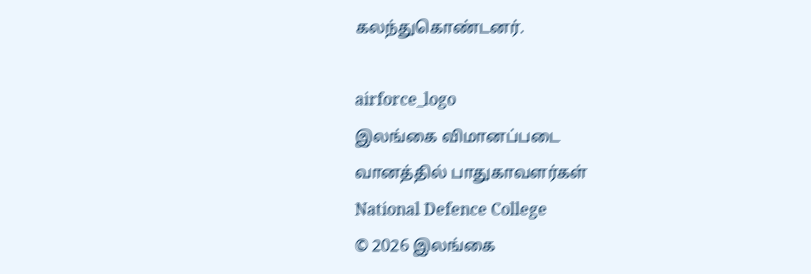கலந்துகொண்டனர்.

airforce_logo
இலங்கை விமானப்படை
வானத்தில் பாதுகாவளர்கள்
National Defence College
© 2026 இலங்கை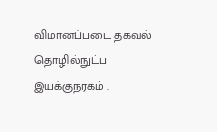விமானப்படை தகவல் தொழில்நுட்ப இயக்குநரகம் .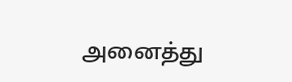அனைத்து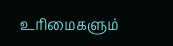உரிமைகளும்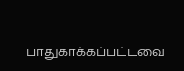பாதுகாக்கப்பட்டவை